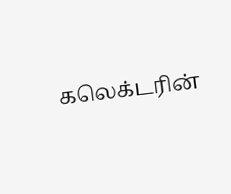கலெக்டரின்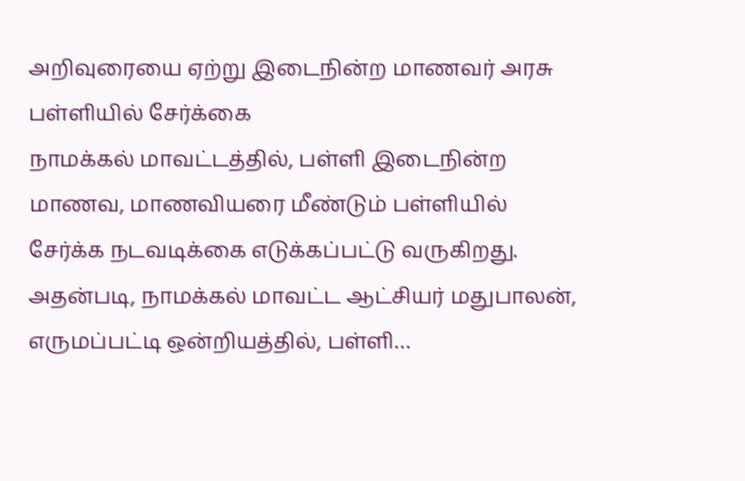அறிவுரையை ஏற்று இடைநின்ற மாணவர் அரசு பள்ளியில் சேர்க்கை
நாமக்கல் மாவட்டத்தில், பள்ளி இடைநின்ற மாணவ, மாணவியரை மீண்டும் பள்ளியில் சேர்க்க நடவடிக்கை எடுக்கப்பட்டு வருகிறது. அதன்படி, நாமக்கல் மாவட்ட ஆட்சியர் மதுபாலன், எருமப்பட்டி ஒன்றியத்தில், பள்ளி…